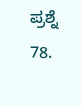ಪ್ರಶ್ನೆ 78.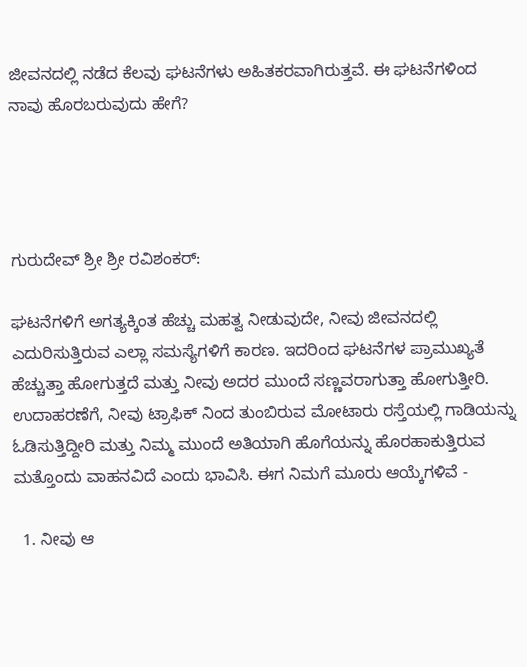ಜೀವನದಲ್ಲಿ ನಡೆದ ಕೆಲವು ಘಟನೆಗಳು ಅಹಿತಕರವಾಗಿರುತ್ತವೆ. ಈ ಘಟನೆಗಳಿಂದ ನಾವು ಹೊರಬರುವುದು ಹೇಗೆ?




ಗುರುದೇವ್ ಶ್ರೀ ಶ್ರೀ ರವಿಶಂಕರ್:

ಘಟನೆಗಳಿಗೆ ಅಗತ್ಯಕ್ಕಿಂತ ಹೆಚ್ಚು ಮಹತ್ವ ನೀಡುವುದೇ, ನೀವು ಜೀವನದಲ್ಲಿ ಎದುರಿಸುತ್ತಿರುವ ಎಲ್ಲಾ ಸಮಸ್ಯೆಗಳಿಗೆ ಕಾರಣ. ಇದರಿಂದ ಘಟನೆಗಳ ಪ್ರಾಮುಖ್ಯತೆ ಹೆಚ್ಚುತ್ತಾ ಹೋಗುತ್ತದೆ ಮತ್ತು ನೀವು ಅದರ ಮುಂದೆ ಸಣ್ಣವರಾಗುತ್ತಾ ಹೋಗುತ್ತೀರಿ. ಉದಾಹರಣೆಗೆ, ನೀವು ಟ್ರಾಫಿಕ್ ನಿಂದ ತುಂಬಿರುವ ಮೋಟಾರು ರಸ್ತೆಯಲ್ಲಿ ಗಾಡಿಯನ್ನು ಓಡಿಸುತ್ತಿದ್ದೀರಿ ಮತ್ತು ನಿಮ್ಮ ಮುಂದೆ ಅತಿಯಾಗಿ ಹೊಗೆಯನ್ನು ಹೊರಹಾಕುತ್ತಿರುವ ಮತ್ತೊಂದು ವಾಹನವಿದೆ ಎಂದು ಭಾವಿಸಿ. ಈಗ ನಿಮಗೆ ಮೂರು ಆಯ್ಕೆಗಳಿವೆ -

  1. ನೀವು ಆ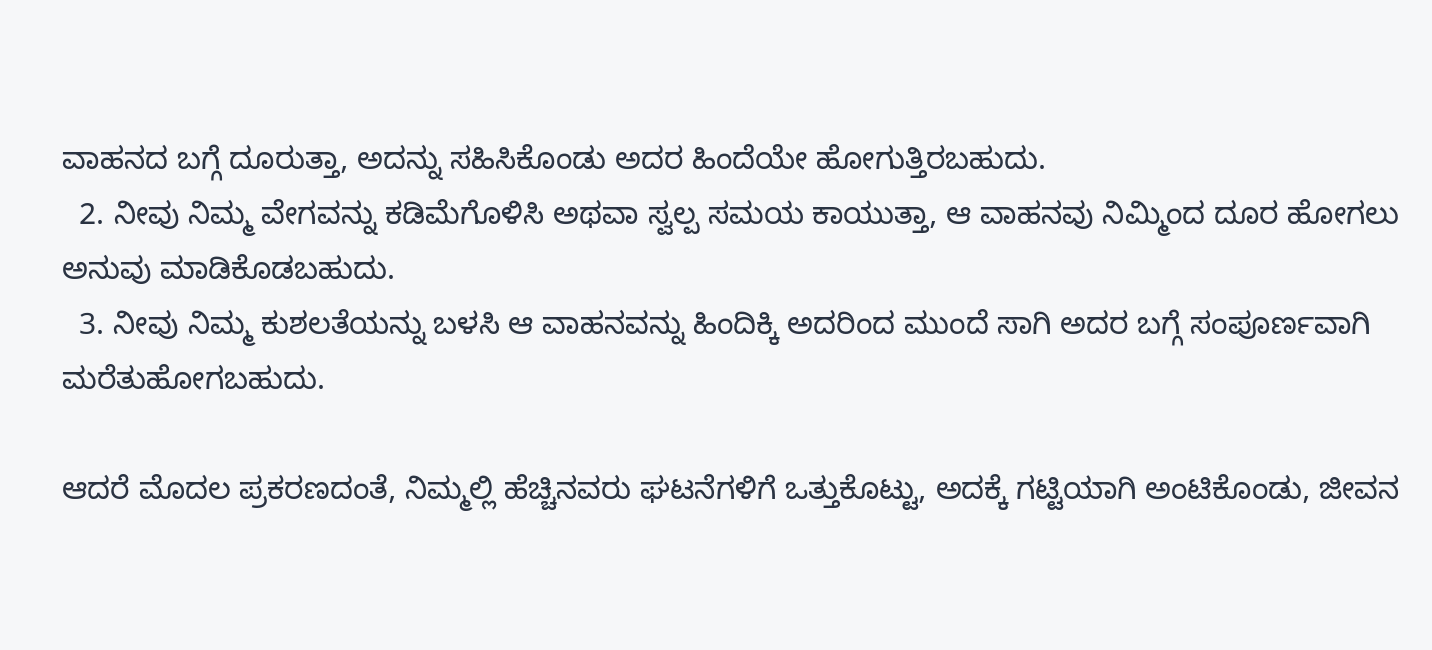ವಾಹನದ ಬಗ್ಗೆ ದೂರುತ್ತಾ, ಅದನ್ನು ಸಹಿಸಿಕೊಂಡು ಅದರ ಹಿಂದೆಯೇ ಹೋಗುತ್ತಿರಬಹುದು.
  2. ನೀವು ನಿಮ್ಮ ವೇಗವನ್ನು ಕಡಿಮೆಗೊಳಿಸಿ ಅಥವಾ ಸ್ವಲ್ಪ ಸಮಯ ಕಾಯುತ್ತಾ, ಆ ವಾಹನವು ನಿಮ್ಮಿಂದ ದೂರ ಹೋಗಲು ಅನುವು ಮಾಡಿಕೊಡಬಹುದು.
  3. ನೀವು ನಿಮ್ಮ ಕುಶಲತೆಯನ್ನು ಬಳಸಿ ಆ ವಾಹನವನ್ನು ಹಿಂದಿಕ್ಕಿ ಅದರಿಂದ ಮುಂದೆ ಸಾಗಿ ಅದರ ಬಗ್ಗೆ ಸಂಪೂರ್ಣವಾಗಿ ಮರೆತುಹೋಗಬಹುದು.

ಆದರೆ ಮೊದಲ ಪ್ರಕರಣದಂತೆ, ನಿಮ್ಮಲ್ಲಿ ಹೆಚ್ಚಿನವರು ಘಟನೆಗಳಿಗೆ ಒತ್ತುಕೊಟ್ಟು, ಅದಕ್ಕೆ ಗಟ್ಟಿಯಾಗಿ ಅಂಟಿಕೊಂಡು, ಜೀವನ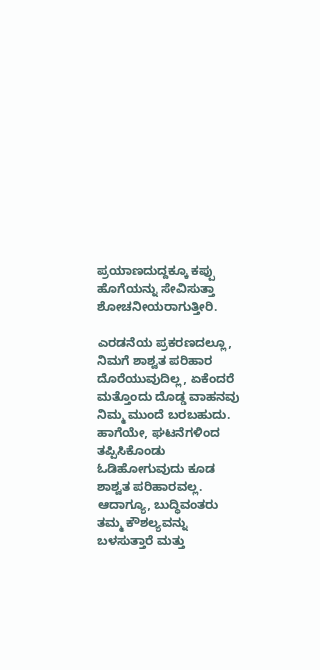ಪ್ರಯಾಣದುದ್ದಕ್ಕೂ ಕಪ್ಪು ಹೊಗೆಯನ್ನು ಸೇವಿಸುತ್ತಾ ಶೋಚನೀಯರಾಗುತ್ತೀರಿ.

ಎರಡನೆಯ ಪ್ರಕರಣದಲ್ಲೂ, ನಿಮಗೆ ಶಾಶ್ವತ ಪರಿಹಾರ ದೊರೆಯುವುದಿಲ್ಲ, ಏಕೆಂದರೆ ಮತ್ತೊಂದು ದೊಡ್ಡ ವಾಹನವು ನಿಮ್ಮ ಮುಂದೆ ಬರಬಹುದು. ಹಾಗೆಯೇ, ಘಟನೆಗಳಿಂದ ತಪ್ಪಿಸಿಕೊಂಡು ಓಡಿಹೋಗುವುದು ಕೂಡ ಶಾಶ್ವತ ಪರಿಹಾರವಲ್ಲ. ಆದಾಗ್ಯೂ, ಬುದ್ಧಿವಂತರು ತಮ್ಮ ಕೌಶಲ್ಯವನ್ನು ಬಳಸುತ್ತಾರೆ ಮತ್ತು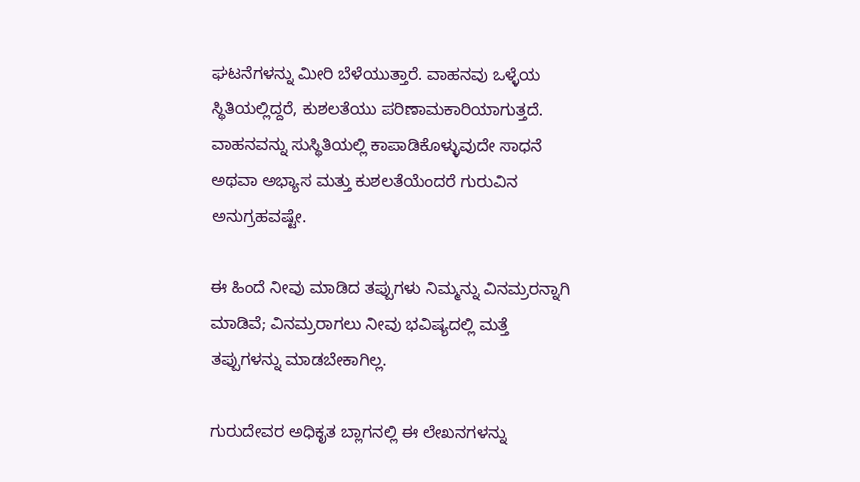ಘಟನೆಗಳನ್ನು ಮೀರಿ ಬೆಳೆಯುತ್ತಾರೆ. ವಾಹನವು ಒಳ್ಳೆಯ ಸ್ಥಿತಿಯಲ್ಲಿದ್ದರೆ, ಕುಶಲತೆಯು ಪರಿಣಾಮಕಾರಿಯಾಗುತ್ತದೆ. ವಾಹನವನ್ನು ಸುಸ್ಥಿತಿಯಲ್ಲಿ ಕಾಪಾಡಿಕೊಳ್ಳುವುದೇ ಸಾಧನೆ ಅಥವಾ ಅಭ್ಯಾಸ ಮತ್ತು ಕುಶಲತೆಯೆಂದರೆ ಗುರುವಿನ ಅನುಗ್ರಹವಷ್ಟೇ.

ಈ ಹಿಂದೆ ನೀವು ಮಾಡಿದ ತಪ್ಪುಗಳು ನಿಮ್ಮನ್ನು ವಿನಮ್ರರನ್ನಾಗಿ ಮಾಡಿವೆ; ವಿನಮ್ರರಾಗಲು ನೀವು ಭವಿಷ್ಯದಲ್ಲಿ ಮತ್ತೆ ತಪ್ಪುಗಳನ್ನು ಮಾಡಬೇಕಾಗಿಲ್ಲ.

ಗುರುದೇವರ ಅಧಿಕೃತ ಬ್ಲಾಗನಲ್ಲಿ ಈ ಲೇಖನಗಳನ್ನು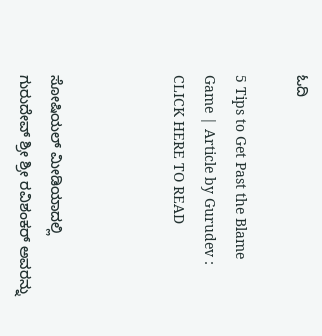ಓದಿ

5 Tips to Get Past the Blame Game | Article by Gurudev : CLICK HERE TO READ



ಸೋಷಿಯಲ್ ಮೀಡಿಯಾದಲ್ಲಿ ಗುರುದೇವ್ ಶ್ರೀ ಶ್ರೀ ರವಿಶಂಕರ್ ಅವರನ್ನು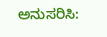ಅನುಸರಿಸಿ: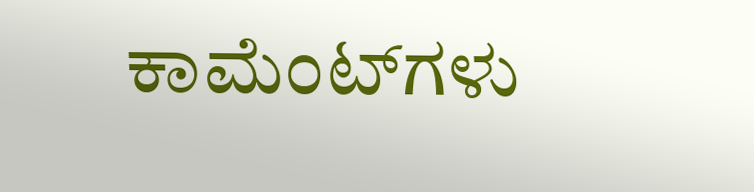ಕಾಮೆಂಟ್‌ಗಳು